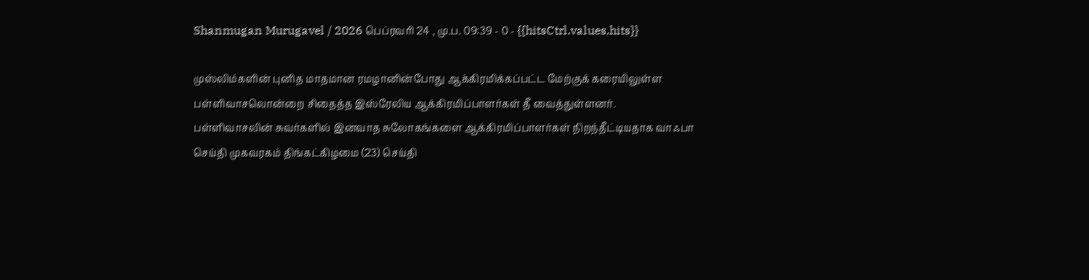Shanmugan Murugavel / 2026 பெப்ரவரி 24 , மு.ப. 09:39 - 0 - {{hitsCtrl.values.hits}}

முஸ்லிம்களின் புனித மாதமான ரமழானின்போது ஆக்கிரமிக்கப்பட்ட மேற்குக் கரையிலுள்ள பள்ளிவாசலொன்றை சிதைத்த இஸ்ரேலிய ஆக்கிரமிப்பாளர்கள் தீ வைத்துள்ளனர்.
பள்ளிவாசலின் சுவர்களில் இனவாத சுலோகங்களை ஆக்கிரமிப்பாளர்கள் நிறந்தீட்டியதாக வாஃபா செய்தி முகவரகம் திங்கட்கிழமை (23) செய்தி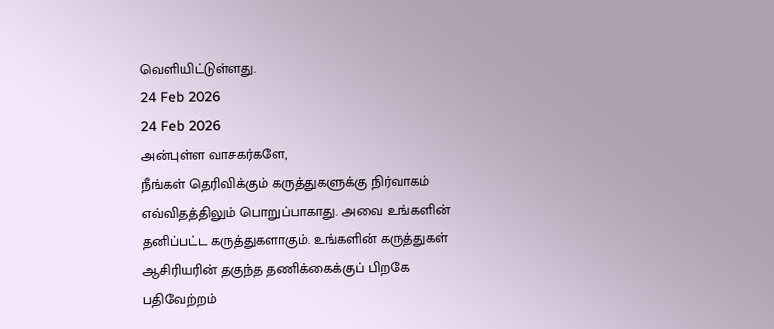வெளியிட்டுள்ளது.
24 Feb 2026
24 Feb 2026
அன்புள்ள வாசகர்களே,
நீங்கள் தெரிவிக்கும் கருத்துகளுக்கு நிர்வாகம் எவ்விதத்திலும் பொறுப்பாகாது. அவை உங்களின் தனிப்பட்ட கருத்துகளாகும். உங்களின் கருத்துகள் ஆசிரியரின் தகுந்த தணிக்கைக்குப் பிறகே பதிவேற்றம்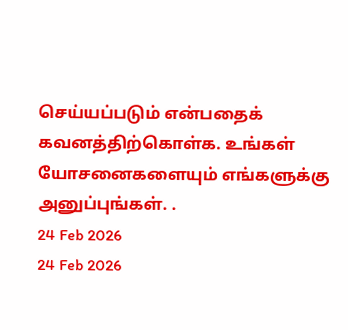செய்யப்படும் என்பதைக் கவனத்திற்கொள்க. உங்கள் யோசனைகளையும் எங்களுக்கு அனுப்புங்கள். .
24 Feb 2026
24 Feb 2026